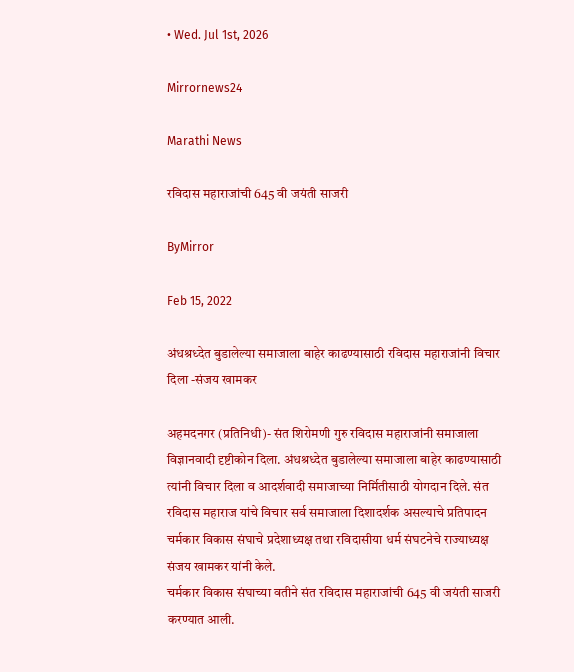• Wed. Jul 1st, 2026

Mirrornews24

Marathi News

रविदास महाराजांची 645 वी जयंती साजरी

ByMirror

Feb 15, 2022

अंधश्रध्देत बुडालेल्या समाजाला बाहेर काढण्यासाठी रविदास महाराजांनी विचार दिला -संजय खामकर

अहमदनगर (प्रतिनिधी)- संत शिरोमणी गुरु रविदास महाराजांनी समाजाला विज्ञानवादी दृष्टीकोन दिला. अंधश्रध्देत बुडालेल्या समाजाला बाहेर काढण्यासाठी त्यांनी विचार दिला व आदर्शवादी समाजाच्या निर्मितीसाठी योगदान दिले. संत रविदास महाराज यांचे विचार सर्व समाजाला दिशादर्शक असल्याचे प्रतिपादन चर्मकार विकास संघाचे प्रदेशाध्यक्ष तथा रविदासीया धर्म संघटनेचे राज्याध्यक्ष संजय खामकर यांनी केले.
चर्मकार विकास संघाच्या वतीने संत रविदास महाराजांची 645 वी जयंती साजरी करण्यात आली.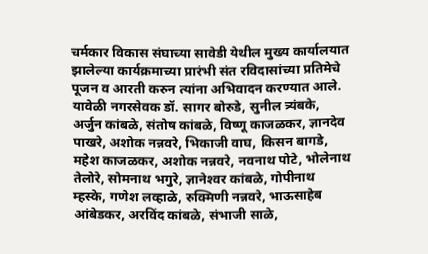चर्मकार विकास संघाच्या सावेडी येथील मुख्य कार्यालयात झालेल्या कार्यक्रमाच्या प्रारंभी संत रविदासांच्या प्रतिमेचे पूजन व आरती करुन त्यांना अभिवादन करण्यात आले. यावेळी नगरसेवक डॉ. सागर बोरुडे, सुनील त्र्यंबके, अर्जुन कांबळे, संतोष कांबळे, विष्णू काजळकर, ज्ञानदेव पाखरे, अशोक नन्नवरे, भिकाजी वाघ, किसन बागडे, महेश काजळकर, अशोक नन्नवरे, नवनाथ पोटे, भोलेनाथ तेलोरे, सोमनाथ भगुरे, ज्ञानेश्‍वर कांबळे, गोपीनाथ म्हस्के, गणेश लव्हाळे, रुक्मिणी नन्नवरे, भाऊसाहेब आंबेडकर, अरविंद कांबळे, संभाजी साळे,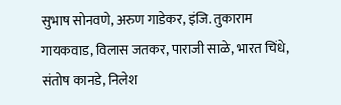सुभाष सोनवणे, अरुण गाडेकर, इंजि. तुकाराम गायकवाड, विलास जतकर, पाराजी साळे, भारत चिंधे, संतोष कानडे, निलेश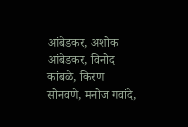आंबेडकर, अशोक आंबेडकर, विनोद कांबळे, किरण सोनवणे, मनोज गवांदे,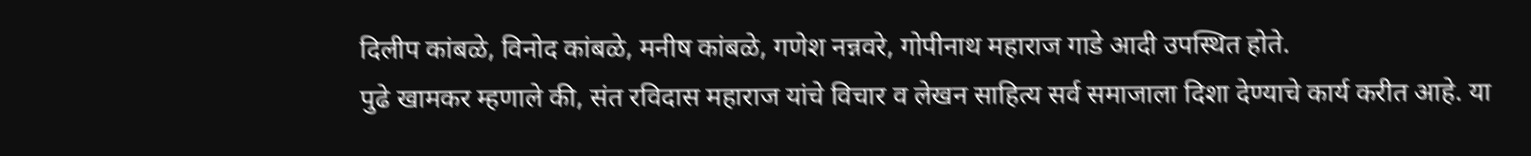दिलीप कांबळे, विनोद कांबळे, मनीष कांबळे, गणेश नन्नवरे, गोपीनाथ महाराज गाडे आदी उपस्थित होते.
पुढे खामकर म्हणाले की, संत रविदास महाराज यांचे विचार व लेखन साहित्य सर्व समाजाला दिशा देण्याचे कार्य करीत आहे. या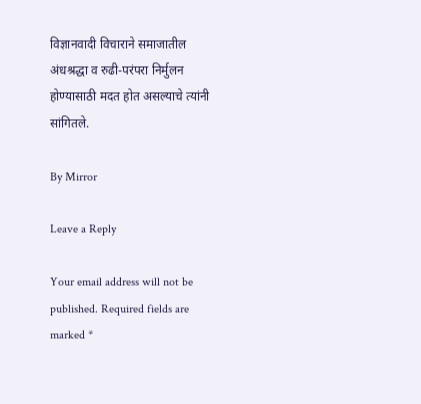विज्ञानवादी विचाराने समाजातील अंधश्रद्धा व रुढी-परंपरा निर्मुलन होण्यासाठी मदत होत असल्याचे त्यांनी सांगितले.

By Mirror

Leave a Reply

Your email address will not be published. Required fields are marked *